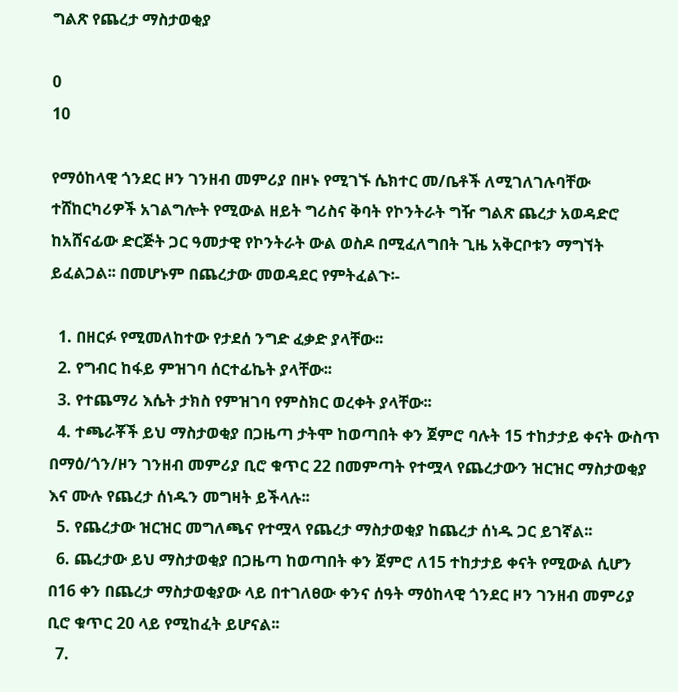ግልጽ የጨረታ ማስታወቂያ

0
10

የማዕከላዊ ጎንደር ዞን ገንዘብ መምሪያ በዞኑ የሚገኙ ሴክተር መ/ቤቶች ለሚገለገሉባቸው ተሸከርካሪዎች አገልግሎት የሚውል ዘይት ግሪስና ቅባት የኮንትራት ግዥ ግልጽ ጨረታ አወዳድሮ ከአሸናፊው ድርጅት ጋር ዓመታዊ የኮንትራት ውል ወስዶ በሚፈለግበት ጊዜ አቅርቦቱን ማግኘት ይፈልጋል፡፡ በመሆኑም በጨረታው መወዳደር የምትፈልጉ፡-

  1. በዘርፉ የሚመለከተው የታደሰ ንግድ ፈቃድ ያላቸው፡፡
  2. የግብር ከፋይ ምዝገባ ሰርተፊኬት ያላቸው፡፡
  3. የተጨማሪ እሴት ታክስ የምዝገባ የምስክር ወረቀት ያላቸው፡፡
  4. ተጫራቾች ይህ ማስታወቂያ በጋዜጣ ታትሞ ከወጣበት ቀን ጀምሮ ባሉት 15 ተከታታይ ቀናት ውስጥ በማዕ/ጎን/ዞን ገንዘብ መምሪያ ቢሮ ቁጥር 22 በመምጣት የተሟላ የጨረታውን ዝርዝር ማስታወቂያ እና ሙሉ የጨረታ ሰነዱን መግዛት ይችላሉ፡፡
  5. የጨረታው ዝርዝር መግለጫና የተሟላ የጨረታ ማስታወቂያ ከጨረታ ሰነዱ ጋር ይገኛል፡፡
  6. ጨረታው ይህ ማስታወቂያ በጋዜጣ ከወጣበት ቀን ጀምሮ ለ15 ተከታታይ ቀናት የሚውል ሲሆን በ16 ቀን በጨረታ ማስታወቂያው ላይ በተገለፀው ቀንና ሰዓት ማዕከላዊ ጎንደር ዞን ገንዘብ መምሪያ ቢሮ ቁጥር 20 ላይ የሚከፈት ይሆናል፡፡
  7.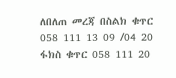ለበለጠ መረጃ በስልክ ቁጥር 058 111 13 09 /04 20 ፋክስ ቁጥር 058 111 20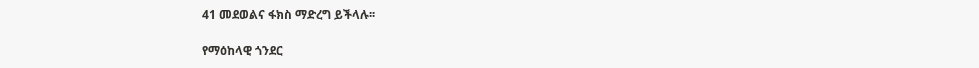41 መደወልና ፋክስ ማድረግ ይችላሉ፡፡

የማዕከላዊ ጎንደር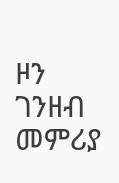ዞን ገንዘብ መምሪያ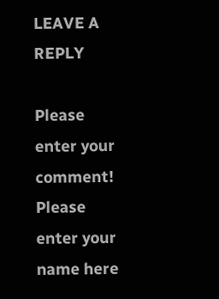LEAVE A REPLY

Please enter your comment!
Please enter your name here